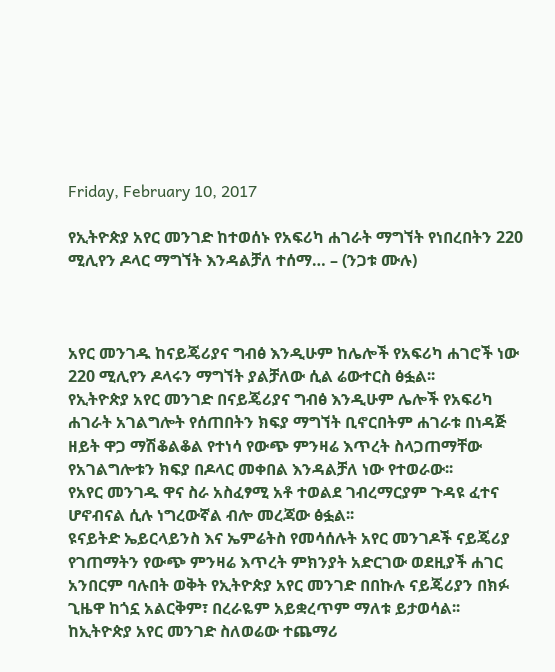Friday, February 10, 2017

የኢትዮጵያ አየር መንገድ ከተወሰኑ የአፍሪካ ሐገራት ማግኘት የነበረበትን 220 ሚሊየን ዶላር ማግኘት እንዳልቻለ ተሰማ… – (ንጋቱ ሙሉ)



አየር መንገዱ ከናይጄሪያና ግብፅ እንዲሁም ከሌሎች የአፍሪካ ሐገሮች ነው 220 ሚሊየን ዶላሩን ማግኘት ያልቻለው ሲል ሬውተርስ ፅፏል፡፡
የኢትዮጵያ አየር መንገድ በናይጄሪያና ግብፅ እንዲሁም ሌሎች የአፍሪካ ሐገራት አገልግሎት የሰጠበትን ክፍያ ማግኘት ቢኖርበትም ሐገራቱ በነዳጅ ዘይት ዋጋ ማሽቆልቆል የተነሳ የውጭ ምንዛሬ እጥረት ስላጋጠማቸው የአገልግሎቱን ክፍያ በዶላር መቀበል እንዳልቻለ ነው የተወራው፡፡
የአየር መንገዱ ዋና ስራ አስፈፃሚ አቶ ተወልደ ገብረማርያም ጉዳዩ ፈተና ሆኖብናል ሲሉ ነግረውኛል ብሎ መረጃው ፅፏል፡፡
ዩናይትድ ኤይርላይንስ እና ኤምሬትስ የመሳሰሉት አየር መንገዶች ናይጄሪያ የገጠማትን የውጭ ምንዛሬ እጥረት ምክንያት አድርገው ወደዚያች ሐገር አንበርም ባሉበት ወቅት የኢትዮጵያ አየር መንገድ በበኩሉ ናይጄሪያን በክፉ ጊዜዋ ከጎኗ አልርቅም፣ በረራዬም አይቋረጥም ማለቱ ይታወሳል፡፡
ከኢትዮጵያ አየር መንገድ ስለወሬው ተጨማሪ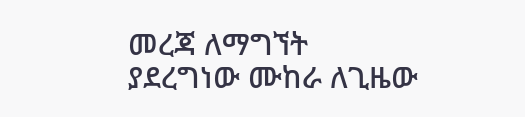መረጃ ለማግኘት ያደረግነው ሙከራ ለጊዜው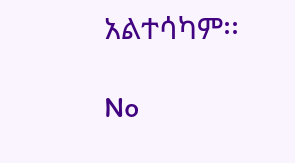አልተሳካም፡፡

No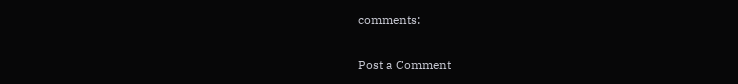comments:

Post a Comment